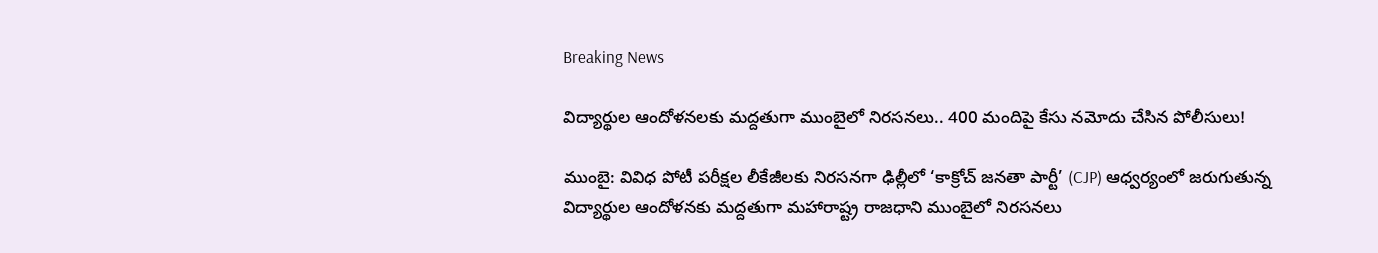Breaking News

విద్యార్థుల ఆందోళనలకు మద్దతుగా ముంబైలో నిరసనలు.. 400 మందిపై కేసు నమోదు చేసిన పోలీసులు!

ముంబై: వివిధ పోటీ పరీక్షల లీకేజీలకు నిరసనగా ఢిల్లీలో ‘కాక్రోచ్ జనతా పార్టీ’ (CJP) ఆధ్వర్యంలో జరుగుతున్న విద్యార్థుల ఆందోళనకు మద్దతుగా మహారాష్ట్ర రాజధాని ముంబైలో నిరసనలు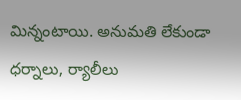మిన్నంటాయి. అనుమతి లేకుండా ధర్నాలు, ర్యాలీలు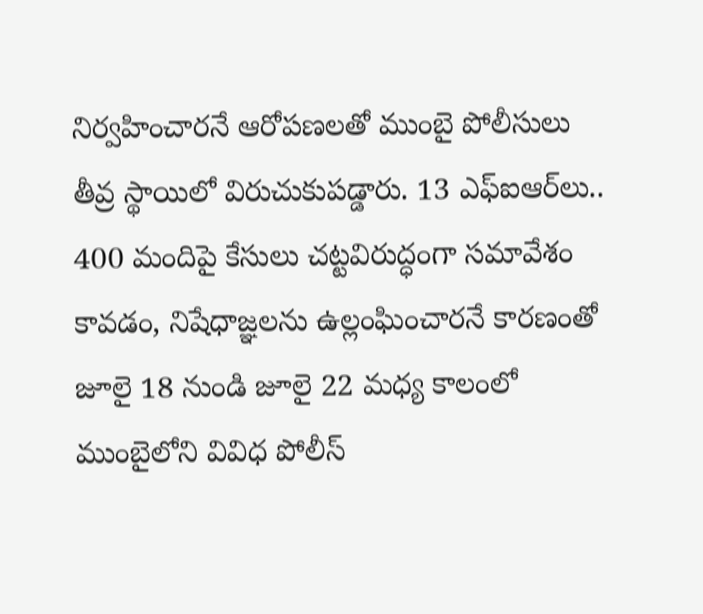నిర్వహించారనే ఆరోపణలతో ముంబై పోలీసులు తీవ్ర స్థాయిలో విరుచుకుపడ్డారు. 13 ఎఫ్‌ఐఆర్‌లు.. 400 మందిపై కేసులు చట్టవిరుద్ధంగా సమావేశం కావడం, నిషేధాజ్ఞలను ఉల్లంఘించారనే కారణంతో జూలై 18 నుండి జూలై 22 మధ్య కాలంలో ముంబైలోని వివిధ పోలీస్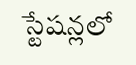స్టేషన్లలో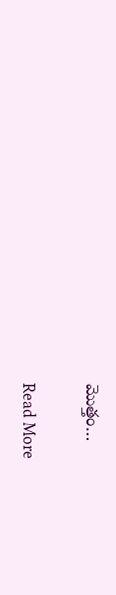మొత్తం…

Read More